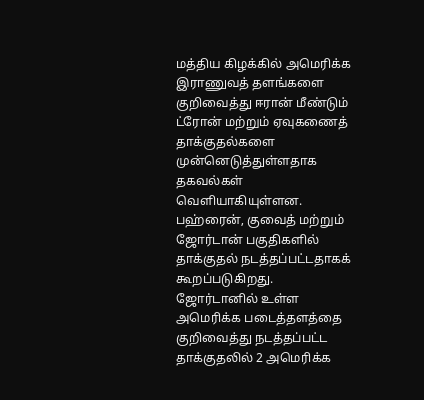மத்திய கிழக்கில் அமெரிக்க இராணுவத் தளங்களை குறிவைத்து ஈரான் மீண்டும் ட்ரோன் மற்றும் ஏவுகணைத் தாக்குதல்களை முன்னெடுத்துள்ளதாக தகவல்கள் வெளியாகியுள்ளன. பஹ்ரைன், குவைத் மற்றும் ஜோர்டான் பகுதிகளில் தாக்குதல் நடத்தப்பட்டதாகக் கூறப்படுகிறது.
ஜோர்டானில் உள்ள அமெரிக்க படைத்தளத்தை குறிவைத்து நடத்தப்பட்ட தாக்குதலில் 2 அமெரிக்க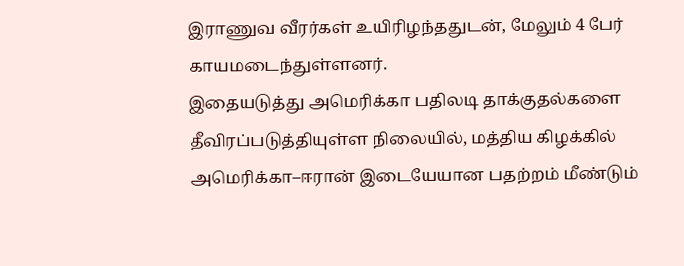இராணுவ வீரர்கள் உயிரிழந்ததுடன், மேலும் 4 பேர் காயமடைந்துள்ளனர்.
இதையடுத்து அமெரிக்கா பதிலடி தாக்குதல்களை தீவிரப்படுத்தியுள்ள நிலையில், மத்திய கிழக்கில் அமெரிக்கா–ஈரான் இடையேயான பதற்றம் மீண்டும்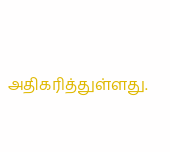அதிகரித்துள்ளது.